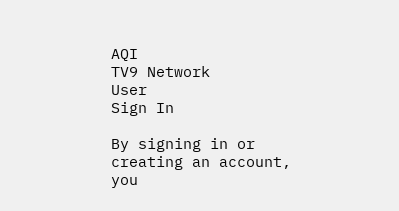AQI
TV9 Network
User
Sign In

By signing in or creating an account, you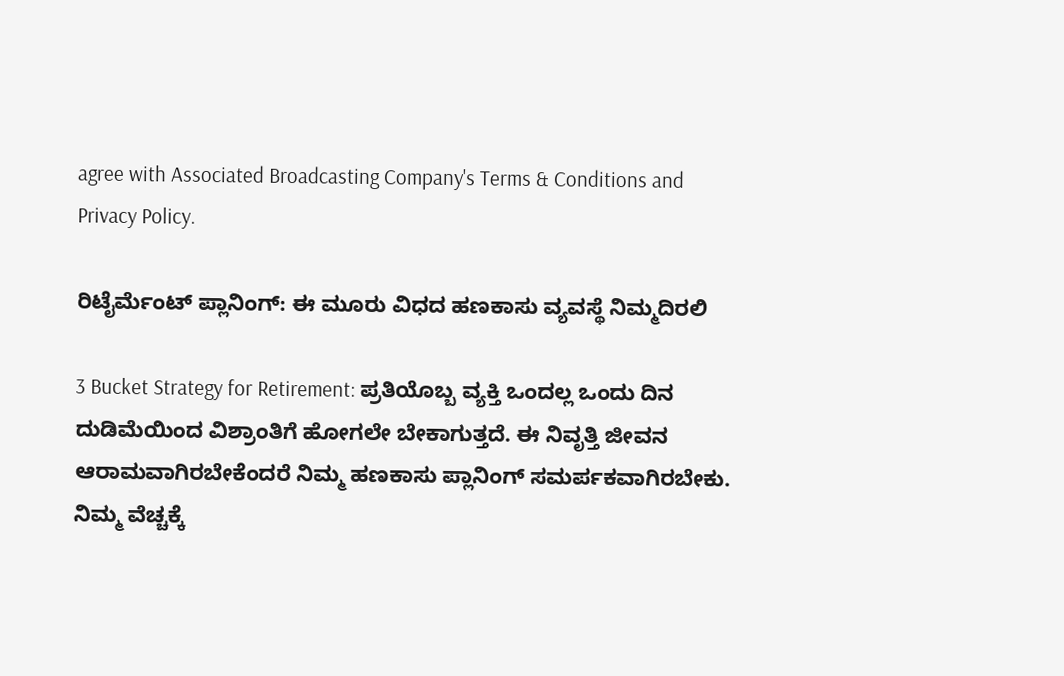agree with Associated Broadcasting Company's Terms & Conditions and Privacy Policy.

ರಿಟೈರ್ಮೆಂಟ್ ಪ್ಲಾನಿಂಗ್: ಈ ಮೂರು ವಿಧದ ಹಣಕಾಸು ವ್ಯವಸ್ಥೆ ನಿಮ್ಮದಿರಲಿ

3 Bucket Strategy for Retirement: ಪ್ರತಿಯೊಬ್ಬ ವ್ಯಕ್ತಿ ಒಂದಲ್ಲ ಒಂದು ದಿನ ದುಡಿಮೆಯಿಂದ ವಿಶ್ರಾಂತಿಗೆ ಹೋಗಲೇ ಬೇಕಾಗುತ್ತದೆ. ಈ ನಿವೃತ್ತಿ ಜೀವನ ಆರಾಮವಾಗಿರಬೇಕೆಂದರೆ ನಿಮ್ಮ ಹಣಕಾಸು ಪ್ಲಾನಿಂಗ್ ಸಮರ್ಪಕವಾಗಿರಬೇಕು. ನಿಮ್ಮ ವೆಚ್ಚಕ್ಕೆ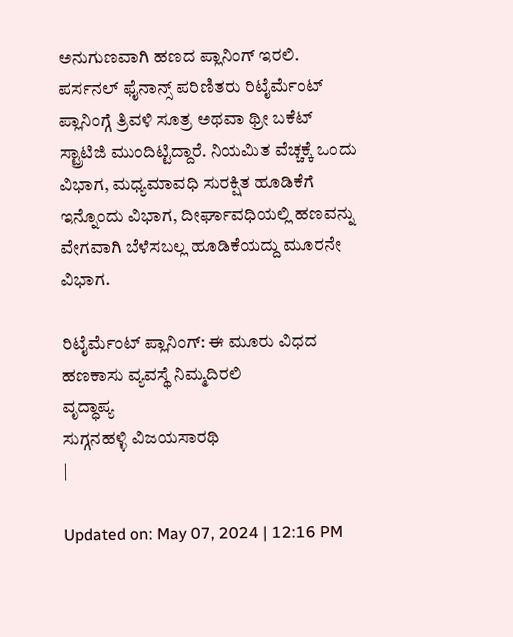ಅನುಗುಣವಾಗಿ ಹಣದ ಪ್ಲಾನಿಂಗ್ ಇರಲಿ. ಪರ್ಸನಲ್ ಫೈನಾನ್ಸ್ ಪರಿಣಿತರು ರಿಟೈರ್ಮೆಂಟ್ ಪ್ಲಾನಿಂಗ್ಗೆ ತ್ರಿವಳಿ ಸೂತ್ರ ಅಥವಾ ಥ್ರೀ ಬಕೆಟ್ ಸ್ಟ್ರಾಟಿಜಿ ಮುಂದಿಟ್ಟಿದ್ದಾರೆ. ನಿಯಮಿತ ವೆಚ್ಚಕ್ಕೆ ಒಂದು ವಿಭಾಗ, ಮಧ್ಯಮಾವಧಿ ಸುರಕ್ಷಿತ ಹೂಡಿಕೆಗೆ ಇನ್ನೊಂದು ವಿಭಾಗ, ದೀರ್ಘಾವಧಿಯಲ್ಲಿ ಹಣವನ್ನು ವೇಗವಾಗಿ ಬೆಳೆಸಬಲ್ಲ ಹೂಡಿಕೆಯದ್ದು ಮೂರನೇ ವಿಭಾಗ.

ರಿಟೈರ್ಮೆಂಟ್ ಪ್ಲಾನಿಂಗ್: ಈ ಮೂರು ವಿಧದ ಹಣಕಾಸು ವ್ಯವಸ್ಥೆ ನಿಮ್ಮದಿರಲಿ
ವೃದ್ಧಾಪ್ಯ
ಸುಗ್ಗನಹಳ್ಳಿ ವಿಜಯಸಾರಥಿ
|

Updated on: May 07, 2024 | 12:16 PM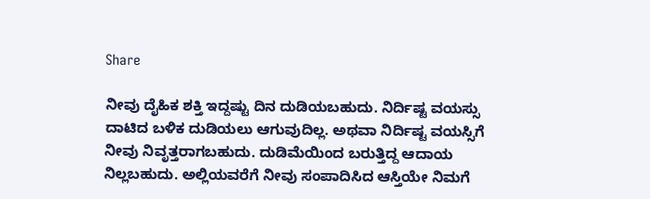Share

ನೀವು ದೈಹಿಕ ಶಕ್ತಿ ಇದ್ದಷ್ಟು ದಿನ ದುಡಿಯಬಹುದು. ನಿರ್ದಿಷ್ಟ ವಯಸ್ಸು ದಾಟಿದ ಬಳಿಕ ದುಡಿಯಲು ಆಗುವುದಿಲ್ಲ. ಅಥವಾ ನಿರ್ದಿಷ್ಟ ವಯಸ್ಸಿಗೆ ನೀವು ನಿವೃತ್ತರಾಗಬಹುದು. ದುಡಿಮೆಯಿಂದ ಬರುತ್ತಿದ್ದ ಆದಾಯ ನಿಲ್ಲಬಹುದು. ಅಲ್ಲಿಯವರೆಗೆ ನೀವು ಸಂಪಾದಿಸಿದ ಆಸ್ತಿಯೇ ನಿಮಗೆ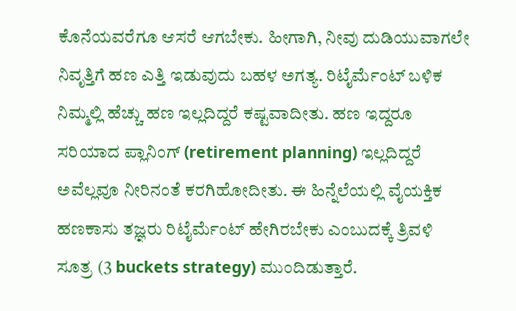ಕೊನೆಯವರೆಗೂ ಆಸರೆ ಆಗಬೇಕು. ಹೀಗಾಗಿ, ನೀವು ದುಡಿಯುವಾಗಲೇ ನಿವೃತ್ತಿಗೆ ಹಣ ಎತ್ತಿ ಇಡುವುದು ಬಹಳ ಅಗತ್ಯ. ರಿಟೈರ್ಮೆಂಟ್ ಬಳಿಕ ನಿಮ್ಮಲ್ಲಿ ಹೆಚ್ಚು ಹಣ ಇಲ್ಲದಿದ್ದರೆ ಕಷ್ಟವಾದೀತು. ಹಣ ಇದ್ದರೂ ಸರಿಯಾದ ಪ್ಲಾನಿಂಗ್ (retirement planning) ಇಲ್ಲದಿದ್ದರೆ ಅವೆಲ್ಲವೂ ನೀರಿನಂತೆ ಕರಗಿಹೋದೀತು. ಈ ಹಿನ್ನೆಲೆಯಲ್ಲಿ ವೈಯಕ್ತಿಕ ಹಣಕಾಸು ತಜ್ಞರು ರಿಟೈರ್ಮೆಂಟ್ ಹೇಗಿರಬೇಕು ಎಂಬುದಕ್ಕೆ ತ್ರಿವಳಿ ಸೂತ್ರ (3 buckets strategy) ಮುಂದಿಡುತ್ತಾರೆ.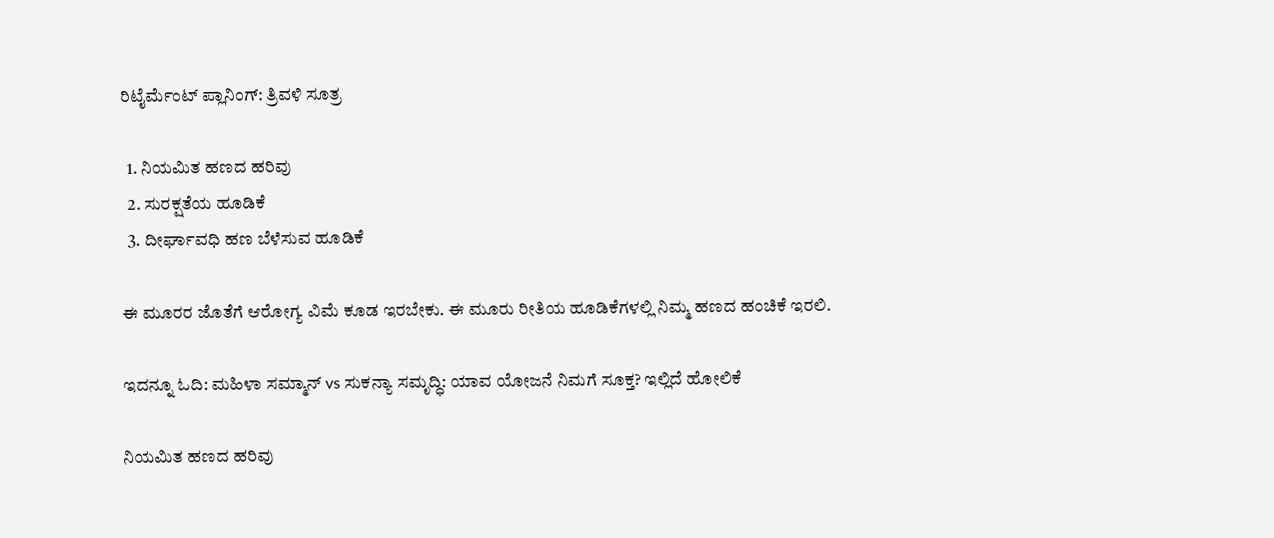ರಿಟೈರ್ಮೆಂಟ್ ಪ್ಲಾನಿಂಗ್: ತ್ರಿವಳಿ ಸೂತ್ರ

  1. ನಿಯಮಿತ ಹಣದ ಹರಿವು
  2. ಸುರಕ್ಷತೆಯ ಹೂಡಿಕೆ
  3. ದೀರ್ಘಾವಧಿ ಹಣ ಬೆಳೆಸುವ ಹೂಡಿಕೆ

ಈ ಮೂರರ ಜೊತೆಗೆ ಆರೋಗ್ಯ ವಿಮೆ ಕೂಡ ಇರಬೇಕು. ಈ ಮೂರು ರೀತಿಯ ಹೂಡಿಕೆಗಳಲ್ಲಿ ನಿಮ್ಮ ಹಣದ ಹಂಚಿಕೆ ಇರಲಿ.

ಇದನ್ನೂ ಓದಿ: ಮಹಿಳಾ ಸಮ್ಮಾನ್ vs ಸುಕನ್ಯಾ ಸಮೃದ್ಧಿ: ಯಾವ ಯೋಜನೆ ನಿಮಗೆ ಸೂಕ್ತ? ಇಲ್ಲಿದೆ ಹೋಲಿಕೆ

ನಿಯಮಿತ ಹಣದ ಹರಿವು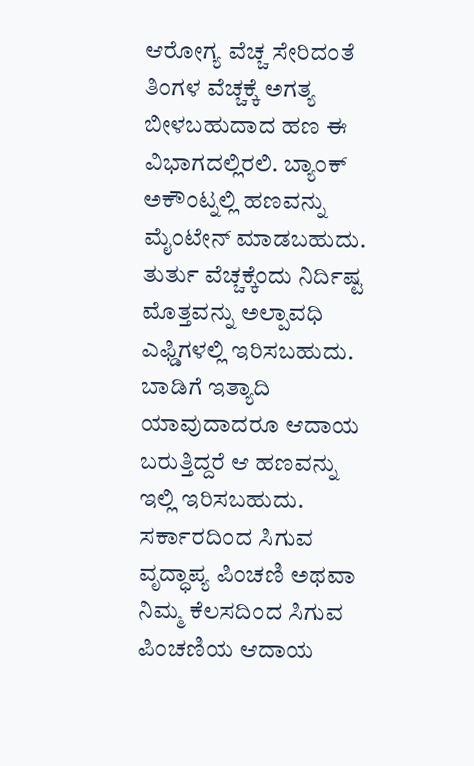ಆರೋಗ್ಯ ವೆಚ್ಚ ಸೇರಿದಂತೆ ತಿಂಗಳ ವೆಚ್ಚಕ್ಕೆ ಅಗತ್ಯ ಬೀಳಬಹುದಾದ ಹಣ ಈ ವಿಭಾಗದಲ್ಲಿರಲಿ. ಬ್ಯಾಂಕ್ ಅಕೌಂಟ್ನಲ್ಲಿ ಹಣವನ್ನು ಮೈಂಟೇನ್ ಮಾಡಬಹುದು. ತುರ್ತು ವೆಚ್ಚಕ್ಕೆಂದು ನಿರ್ದಿಷ್ಟ ಮೊತ್ತವನ್ನು ಅಲ್ಪಾವಧಿ ಎಫ್ಡಿಗಳಲ್ಲಿ ಇರಿಸಬಹುದು. ಬಾಡಿಗೆ ಇತ್ಯಾದಿ ಯಾವುದಾದರೂ ಆದಾಯ ಬರುತ್ತಿದ್ದರೆ ಆ ಹಣವನ್ನು ಇಲ್ಲಿ ಇರಿಸಬಹುದು. ಸರ್ಕಾರದಿಂದ ಸಿಗುವ ವೃದ್ಧಾಪ್ಯ ಪಿಂಚಣಿ ಅಥವಾ ನಿಮ್ಮ ಕೆಲಸದಿಂದ ಸಿಗುವ ಪಿಂಚಣಿಯ ಆದಾಯ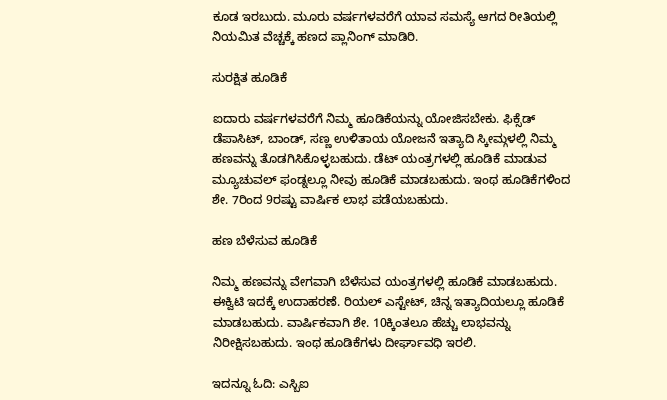ಕೂಡ ಇರಬುದು. ಮೂರು ವರ್ಷಗಳವರೆಗೆ ಯಾವ ಸಮಸ್ಯೆ ಆಗದ ರೀತಿಯಲ್ಲಿ ನಿಯಮಿತ ವೆಚ್ಚಕ್ಕೆ ಹಣದ ಪ್ಲಾನಿಂಗ್ ಮಾಡಿರಿ.

ಸುರಕ್ಷಿತ ಹೂಡಿಕೆ

ಐದಾರು ವರ್ಷಗಳವರೆಗೆ ನಿಮ್ಮ ಹೂಡಿಕೆಯನ್ನು ಯೋಜಿಸಬೇಕು. ಫಿಕ್ಸೆಡ್ ಡೆಪಾಸಿಟ್, ಬಾಂಡ್, ಸಣ್ಣ ಉಳಿತಾಯ ಯೋಜನೆ ಇತ್ಯಾದಿ ಸ್ಕೀಮ್ಗಳಲ್ಲಿ ನಿಮ್ಮ ಹಣವನ್ನು ತೊಡಗಿಸಿಕೊಳ್ಳಬಹುದು. ಡೆಟ್ ಯಂತ್ರಗಳಲ್ಲಿ ಹೂಡಿಕೆ ಮಾಡುವ ಮ್ಯೂಚುವಲ್ ಫಂಡ್ನಲ್ಲೂ ನೀವು ಹೂಡಿಕೆ ಮಾಡಬಹುದು. ಇಂಥ ಹೂಡಿಕೆಗಳಿಂದ ಶೇ. 7ರಿಂದ 9ರಷ್ಟು ವಾರ್ಷಿಕ ಲಾಭ ಪಡೆಯಬಹುದು.

ಹಣ ಬೆಳೆಸುವ ಹೂಡಿಕೆ

ನಿಮ್ಮ ಹಣವನ್ನು ವೇಗವಾಗಿ ಬೆಳೆಸುವ ಯಂತ್ರಗಳಲ್ಲಿ ಹೂಡಿಕೆ ಮಾಡಬಹುದು. ಈಕ್ವಿಟಿ ಇದಕ್ಕೆ ಉದಾಹರಣೆ. ರಿಯಲ್ ಎಸ್ಟೇಟ್, ಚಿನ್ನ ಇತ್ಯಾದಿಯಲ್ಲೂ ಹೂಡಿಕೆ ಮಾಡಬಹುದು. ವಾರ್ಷಿಕವಾಗಿ ಶೇ. 10ಕ್ಕಿಂತಲೂ ಹೆಚ್ಚು ಲಾಭವನ್ನು ನಿರೀಕ್ಷಿಸಬಹುದು. ಇಂಥ ಹೂಡಿಕೆಗಳು ದೀರ್ಘಾವಧಿ ಇರಲಿ.

ಇದನ್ನೂ ಓದಿ: ಎಸ್ಬಿಐ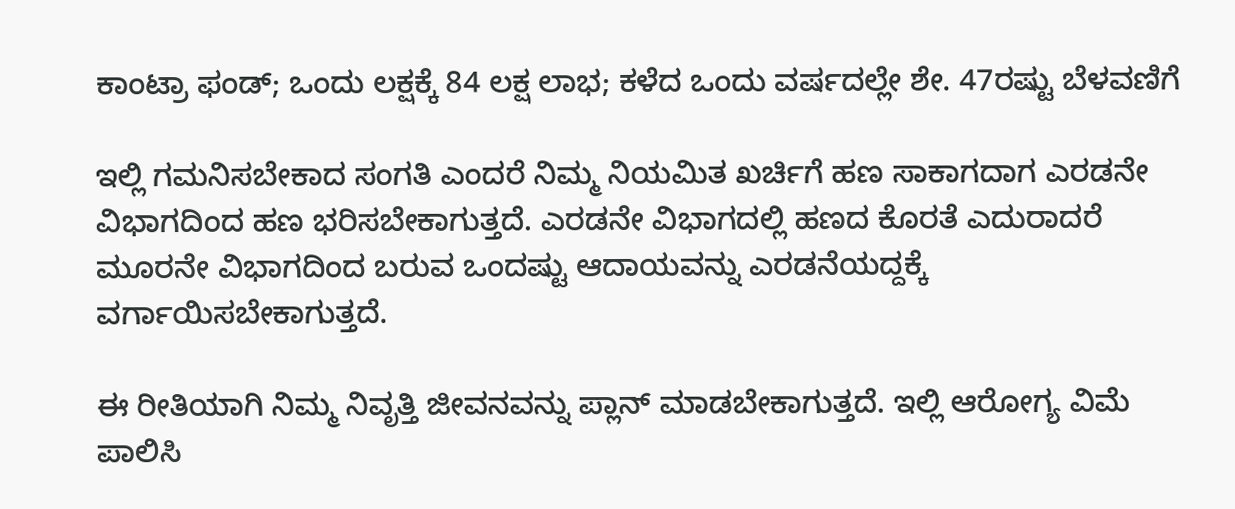ಕಾಂಟ್ರಾ ಫಂಡ್; ಒಂದು ಲಕ್ಷಕ್ಕೆ 84 ಲಕ್ಷ ಲಾಭ; ಕಳೆದ ಒಂದು ವರ್ಷದಲ್ಲೇ ಶೇ. 47ರಷ್ಟು ಬೆಳವಣಿಗೆ

ಇಲ್ಲಿ ಗಮನಿಸಬೇಕಾದ ಸಂಗತಿ ಎಂದರೆ ನಿಮ್ಮ ನಿಯಮಿತ ಖರ್ಚಿಗೆ ಹಣ ಸಾಕಾಗದಾಗ ಎರಡನೇ ವಿಭಾಗದಿಂದ ಹಣ ಭರಿಸಬೇಕಾಗುತ್ತದೆ. ಎರಡನೇ ವಿಭಾಗದಲ್ಲಿ ಹಣದ ಕೊರತೆ ಎದುರಾದರೆ ಮೂರನೇ ವಿಭಾಗದಿಂದ ಬರುವ ಒಂದಷ್ಟು ಆದಾಯವನ್ನು ಎರಡನೆಯದ್ದಕ್ಕೆ ವರ್ಗಾಯಿಸಬೇಕಾಗುತ್ತದೆ.

ಈ ರೀತಿಯಾಗಿ ನಿಮ್ಮ ನಿವೃತ್ತಿ ಜೀವನವನ್ನು ಪ್ಲಾನ್ ಮಾಡಬೇಕಾಗುತ್ತದೆ. ಇಲ್ಲಿ ಆರೋಗ್ಯ ವಿಮೆ ಪಾಲಿಸಿ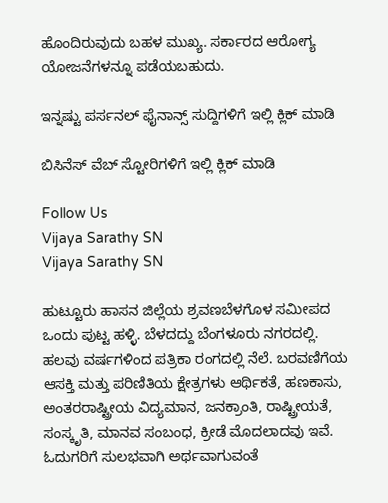ಹೊಂದಿರುವುದು ಬಹಳ ಮುಖ್ಯ. ಸರ್ಕಾರದ ಆರೋಗ್ಯ ಯೋಜನೆಗಳನ್ನೂ ಪಡೆಯಬಹುದು.

ಇನ್ನಷ್ಟು ಪರ್ಸನಲ್ ಫೈನಾನ್ಸ್ ಸುದ್ದಿಗಳಿಗೆ ಇಲ್ಲಿ ಕ್ಲಿಕ್ ಮಾಡಿ

ಬಿಸಿನೆಸ್ ವೆಬ್ ಸ್ಟೋರಿಗಳಿಗೆ ಇಲ್ಲಿ ಕ್ಲಿಕ್ ಮಾಡಿ

Follow Us
Vijaya Sarathy SN
Vijaya Sarathy SN

ಹುಟ್ಟೂರು ಹಾಸನ ಜಿಲ್ಲೆಯ ಶ್ರವಣಬೆಳಗೊಳ ಸಮೀಪದ ಒಂದು ಪುಟ್ಟ ಹಳ್ಳಿ. ಬೆಳದದ್ದು ಬೆಂಗಳೂರು ನಗರದಲ್ಲಿ. ಹಲವು ವರ್ಷಗಳಿಂದ ಪತ್ರಿಕಾ ರಂಗದಲ್ಲಿ ನೆಲೆ. ಬರವಣಿಗೆಯ ಆಸಕ್ತಿ ಮತ್ತು ಪರಿಣಿತಿಯ ಕ್ಷೇತ್ರಗಳು ಆರ್ಥಿಕತೆ, ಹಣಕಾಸು, ಅಂತರರಾಷ್ಟ್ರೀಯ ವಿದ್ಯಮಾನ, ಜನಕ್ರಾಂತಿ, ರಾಷ್ಟ್ರೀಯತೆ, ಸಂಸ್ಕೃತಿ, ಮಾನವ ಸಂಬಂಧ, ಕ್ರೀಡೆ ಮೊದಲಾದವು ಇವೆ. ಓದುಗರಿಗೆ ಸುಲಭವಾಗಿ ಅರ್ಥವಾಗುವಂತೆ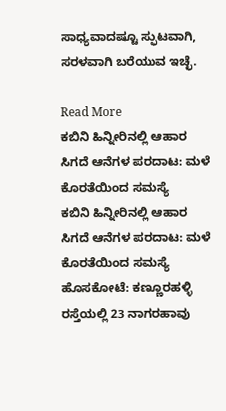ಸಾಧ್ಯವಾದಷ್ಟೂ ಸ್ಫುಟವಾಗಿ, ಸರಳವಾಗಿ ಬರೆಯುವ ಇಚ್ಛೆ.

Read More
ಕಬಿನಿ ಹಿನ್ನೀರಿನಲ್ಲಿ ಆಹಾರ ಸಿಗದೆ ಆನೆಗಳ ಪರದಾಟ: ಮಳೆ ಕೊರತೆಯಿಂದ ಸಮಸ್ಯೆ
ಕಬಿನಿ ಹಿನ್ನೀರಿನಲ್ಲಿ ಆಹಾರ ಸಿಗದೆ ಆನೆಗಳ ಪರದಾಟ: ಮಳೆ ಕೊರತೆಯಿಂದ ಸಮಸ್ಯೆ
ಹೊಸಕೋಟೆ: ಕಣ್ಣೂರಹಳ್ಳಿ ರಸ್ತೆಯಲ್ಲಿ 23 ನಾಗರಹಾವು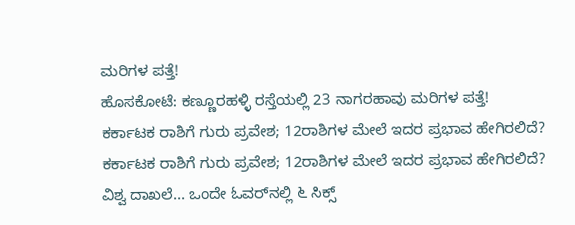ಮರಿಗಳ ಪತ್ತೆ!
ಹೊಸಕೋಟೆ: ಕಣ್ಣೂರಹಳ್ಳಿ ರಸ್ತೆಯಲ್ಲಿ 23 ನಾಗರಹಾವು ಮರಿಗಳ ಪತ್ತೆ!
ಕರ್ಕಾಟಕ ರಾಶಿಗೆ ಗುರು ಪ್ರವೇಶ; 12ರಾಶಿಗಳ ಮೇಲೆ ಇದರ ಪ್ರಭಾವ ಹೇಗಿರಲಿದೆ?
ಕರ್ಕಾಟಕ ರಾಶಿಗೆ ಗುರು ಪ್ರವೇಶ; 12ರಾಶಿಗಳ ಮೇಲೆ ಇದರ ಪ್ರಭಾವ ಹೇಗಿರಲಿದೆ?
ವಿಶ್ವ ದಾಖಲೆ... ಒಂದೇ ಓವರ್‌ನಲ್ಲಿ ೬ ಸಿಕ್ಸ್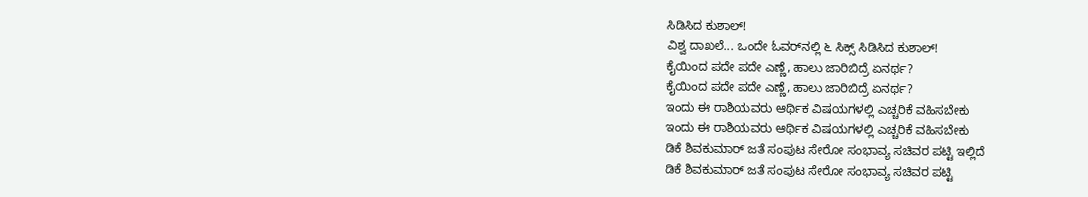ಸಿಡಿಸಿದ ಕುಶಾಲ್!
ವಿಶ್ವ ದಾಖಲೆ... ಒಂದೇ ಓವರ್‌ನಲ್ಲಿ ೬ ಸಿಕ್ಸ್ ಸಿಡಿಸಿದ ಕುಶಾಲ್!
ಕೈಯಿಂದ ಪದೇ ಪದೇ ಎಣ್ಣೆ, ಹಾಲು ಜಾರಿಬಿದ್ರೆ ಏನರ್ಥ?
ಕೈಯಿಂದ ಪದೇ ಪದೇ ಎಣ್ಣೆ, ಹಾಲು ಜಾರಿಬಿದ್ರೆ ಏನರ್ಥ?
ಇಂದು ಈ ರಾಶಿಯವರು ಆರ್ಥಿಕ ವಿಷಯಗಳಲ್ಲಿ ಎಚ್ಚರಿಕೆ ವಹಿಸಬೇಕು
ಇಂದು ಈ ರಾಶಿಯವರು ಆರ್ಥಿಕ ವಿಷಯಗಳಲ್ಲಿ ಎಚ್ಚರಿಕೆ ವಹಿಸಬೇಕು
ಡಿಕೆ ಶಿವಕುಮಾರ್ ಜತೆ ಸಂಪುಟ ಸೇರೋ ಸಂಭಾವ್ಯ ಸಚಿವರ ಪಟ್ಟಿ ಇಲ್ಲಿದೆ
ಡಿಕೆ ಶಿವಕುಮಾರ್ ಜತೆ ಸಂಪುಟ ಸೇರೋ ಸಂಭಾವ್ಯ ಸಚಿವರ ಪಟ್ಟಿ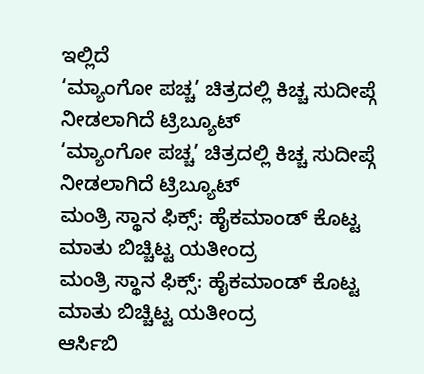ಇಲ್ಲಿದೆ
‘ಮ್ಯಾಂಗೋ ಪಚ್ಚ’ ಚಿತ್ರದಲ್ಲಿ ಕಿಚ್ಚ ಸುದೀಪ್ಗೆ ನೀಡಲಾಗಿದೆ ಟ್ರಿಬ್ಯೂಟ್
‘ಮ್ಯಾಂಗೋ ಪಚ್ಚ’ ಚಿತ್ರದಲ್ಲಿ ಕಿಚ್ಚ ಸುದೀಪ್ಗೆ ನೀಡಲಾಗಿದೆ ಟ್ರಿಬ್ಯೂಟ್
ಮಂತ್ರಿ ಸ್ಥಾನ ಫಿಕ್ಸ್: ಹೈಕಮಾಂಡ್ ಕೊಟ್ಟ ಮಾತು ಬಿಚ್ಚಿಟ್ಟ ಯತೀಂದ್ರ
ಮಂತ್ರಿ ಸ್ಥಾನ ಫಿಕ್ಸ್: ಹೈಕಮಾಂಡ್ ಕೊಟ್ಟ ಮಾತು ಬಿಚ್ಚಿಟ್ಟ ಯತೀಂದ್ರ
ಆರ್ಸಿಬಿ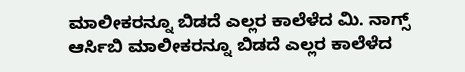ಮಾಲೀಕರನ್ನೂ ಬಿಡದೆ ಎಲ್ಲರ ಕಾಲೆಳೆದ ಮಿ. ನಾಗ್ಸ್
ಆರ್ಸಿಬಿ ಮಾಲೀಕರನ್ನೂ ಬಿಡದೆ ಎಲ್ಲರ ಕಾಲೆಳೆದ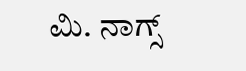ಮಿ. ನಾಗ್ಸ್